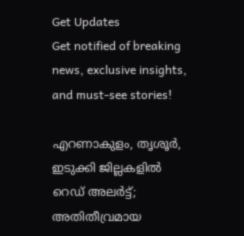Get Updates
Get notified of breaking news, exclusive insights, and must-see stories!

എറണാകുളം, തൃശൂർ, ഇടുക്കി ജില്ലകളിൽ റെഡ് അലർട്ട്; അതിതീവ്രമായ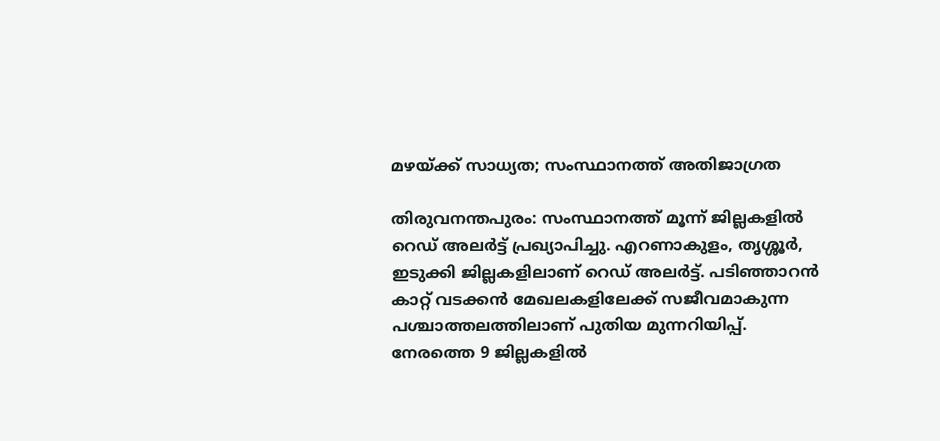മഴയ്ക്ക് സാധ്യത; സംസ്ഥാനത്ത് അതിജാഗ്രത

തിരുവനന്തപുരം: സംസ്ഥാനത്ത് മൂന്ന് ജില്ലകളിൽ റെഡ് അലർട്ട് പ്രഖ്യാപിച്ചു. എറണാകുളം, തൃശ്ശൂർ, ഇടുക്കി ജില്ലകളിലാണ് റെഡ് അലർട്ട്. പടിഞ്ഞാറൻ കാറ്റ് വടക്കൻ മേഖലകളിലേക്ക് സജീവമാകുന്ന പശ്ചാത്തലത്തിലാണ് പുതിയ മുന്നറിയിപ്പ്. നേരത്തെ 9 ജില്ലകളിൽ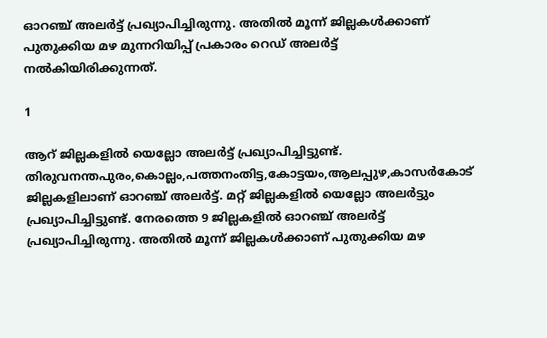ഓറഞ്ച് അലർട്ട് പ്രഖ്യാപിച്ചിരുന്നു. അതിൽ മൂന്ന് ജില്ലകൾക്കാണ് പുതുക്കിയ മഴ മുന്നറിയിപ്പ് പ്രകാരം റെഡ് അലർട്ട് നൽകിയിരിക്കുന്നത്.

1

ആറ് ജില്ലകളിൽ യെല്ലോ അലർട്ട് പ്രഖ്യാപിച്ചിട്ടുണ്ട്. തിരുവനന്തപുരം,കൊല്ലം,പത്തനംതിട്ട,കോട്ടയം,ആലപ്പുഴ,കാസർകോട് ജില്ലകളിലാണ് ഓറഞ്ച് അലർട്ട്. മറ്റ് ജില്ലകളിൽ യെല്ലോ അലർട്ടും പ്രഖ്യാപിച്ചിട്ടുണ്ട്. നേരത്തെ 9 ജില്ലകളിൽ ഓറഞ്ച് അലർട്ട് പ്രഖ്യാപിച്ചിരുന്നു. അതിൽ മൂന്ന് ജില്ലകൾക്കാണ് പുതുക്കിയ മഴ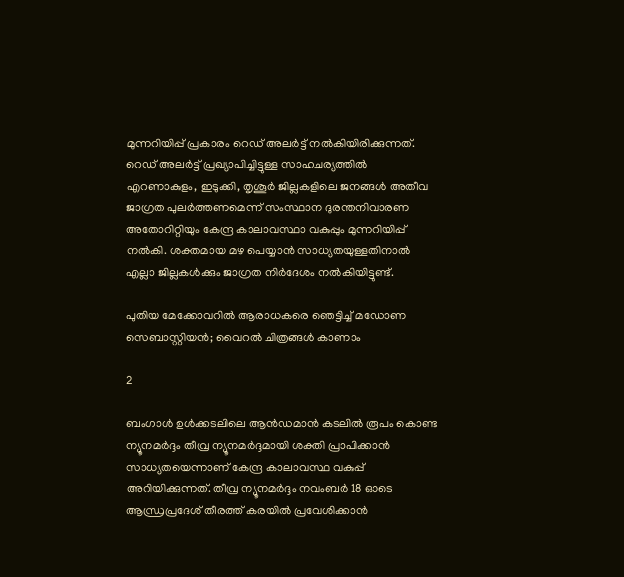മുന്നറിയിപ്പ് പ്രകാരം റെഡ് അലർട്ട് നൽകിയിരിക്കുന്നത്. റെഡ് അലർട്ട് പ്രഖ്യാപിച്ചിട്ടുള്ള സാഹചര്യത്തിൽ എറണാകുളം, ഇടുക്കി, തൃശൂർ ജില്ലകളിലെ ജനങ്ങൾ അതീവ ജാഗ്രത പുലർത്തണമെന്ന് സംസ്ഥാന ദുരന്തനിവാരണ അതോറിറ്റിയും കേന്ദ്ര കാലാവസ്ഥാ വകുപ്പും മുന്നറിയിപ്പ് നൽകി. ശക്തമായ മഴ പെയ്യാൻ സാധ്യതയുള്ളതിനാൽ എല്ലാ ജില്ലകൾക്കും ജാഗ്രത നിർദേശം നൽകിയിട്ടുണ്ട്.

പുതിയ മേക്കോവറില്‍ ആരാധകരെ ഞെട്ടിച്ച് മഡോണ സെബാസ്റ്റിയന്‍; വൈറല്‍ ചിത്രങ്ങള്‍ കാണാം

2

ബംഗാൾ ഉൾക്കടലിലെ ആൻഡമാൻ കടലിൽ രൂപം കൊണ്ട ന്യൂനമർദ്ദം തീവ്ര ന്യൂനമർദ്ദമായി ശക്തി പ്രാപിക്കാൻ സാധ്യതയെന്നാണ് കേന്ദ്ര കാലാവസ്ഥ വകുപ്പ് അറിയിക്കുന്നത്. തീവ്ര ന്യൂനമർദ്ദം നവംബർ 18 ഓടെ ആന്ധ്രപ്രദേശ് തീരത്ത് കരയിൽ പ്രവേശിക്കാൻ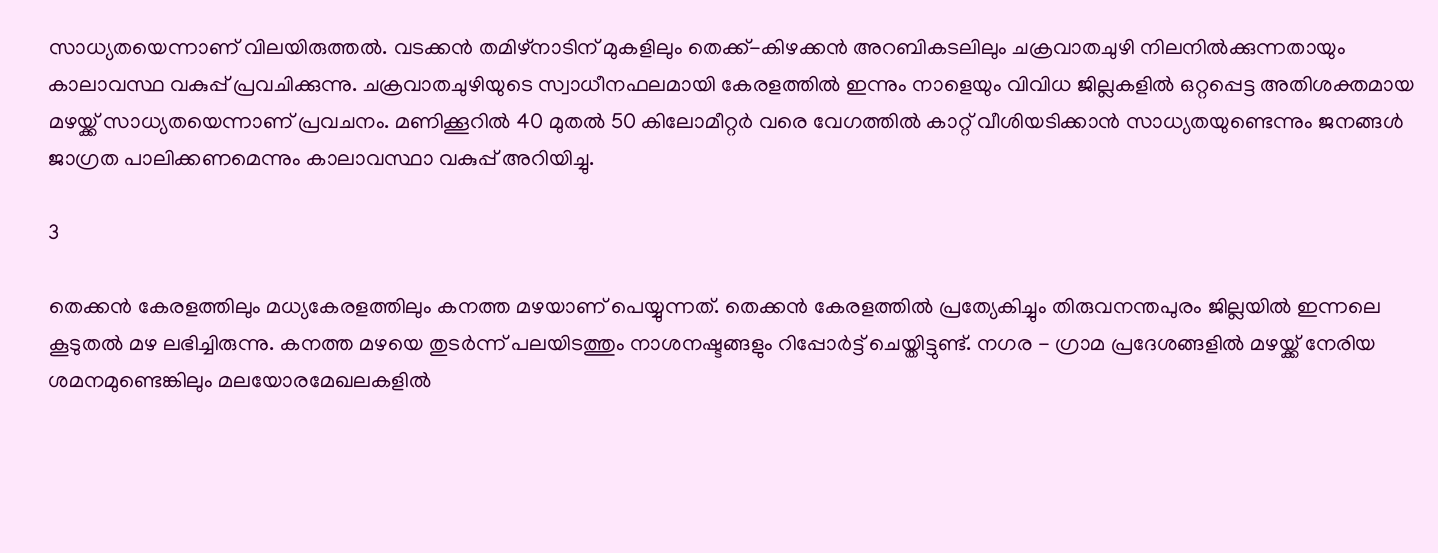സാധ്യതയെന്നാണ് വിലയിരുത്തൽ. വടക്കൻ തമിഴ്നാടിന് മുകളിലും തെക്ക്-കിഴക്കൻ അറബികടലിലും ചക്രവാതചുഴി നിലനിൽക്കുന്നതായും കാലാവസ്ഥ വകുപ്പ് പ്രവചിക്കുന്നു. ചക്രവാതചുഴിയുടെ സ്വാധീനഫലമായി കേരളത്തിൽ ഇന്നും നാളെയും വിവിധ ജില്ലകളിൽ ഒറ്റപ്പെട്ട അതിശക്തമായ മഴയ്ക്ക് സാധ്യതയെന്നാണ് പ്രവചനം. മണിക്കൂറിൽ 40 മുതൽ 50 കിലോമീറ്റർ വരെ വേഗത്തിൽ കാറ്റ് വീശിയടിക്കാൻ സാധ്യതയുണ്ടെന്നും ജനങ്ങൾ ജാഗ്രത പാലിക്കണമെന്നും കാലാവസ്ഥാ വകുപ്പ് അറിയിച്ചു.

3

തെക്കൻ കേരളത്തിലും മധ്യകേരളത്തിലും കനത്ത മഴയാണ് പെയ്യുന്നത്. തെക്കൻ കേരളത്തിൽ പ്രത്യേകിച്ചും തിരുവനന്തപുരം ജില്ലയിൽ ഇന്നലെ കൂടുതൽ മഴ ലഭിച്ചിരുന്നു. കനത്ത മഴയെ തുടർന്ന് പലയിടത്തും നാശനഷ്ടങ്ങളും റിപ്പോർട്ട് ചെയ്തിട്ടുണ്ട്. നഗര - ഗ്രാമ പ്രദേശങ്ങളിൽ മഴയ്ക്ക് നേരിയ ശമനമുണ്ടെങ്കിലും മലയോരമേഖലകളിൽ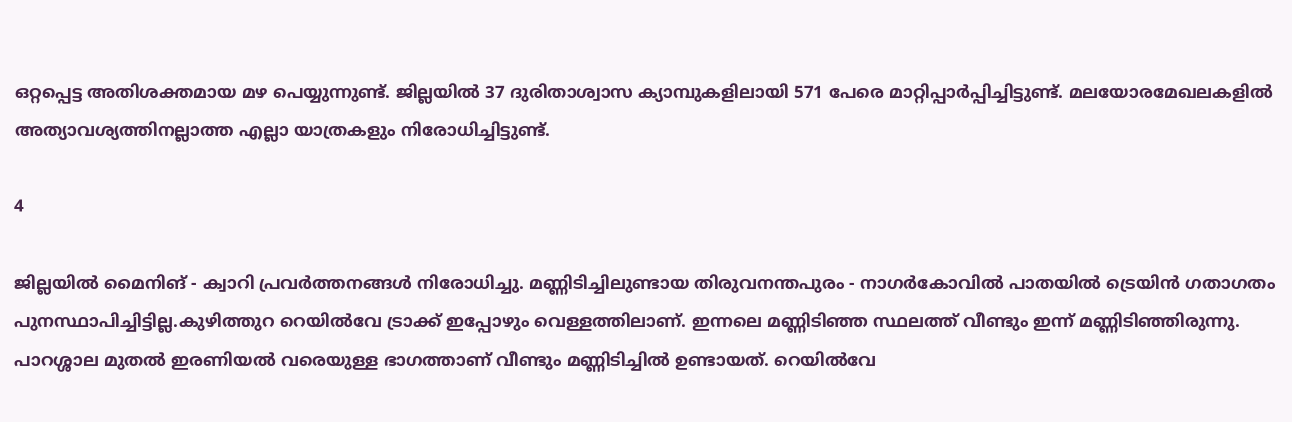ഒറ്റപ്പെട്ട അതിശക്തമായ മഴ പെയ്യുന്നുണ്ട്. ജില്ലയിൽ 37 ദുരിതാശ്വാസ ക്യാമ്പുകളിലായി 571 പേരെ മാറ്റിപ്പാർപ്പിച്ചിട്ടുണ്ട്. മലയോരമേഖലകളിൽ അത്യാവശ്യത്തിനല്ലാത്ത എല്ലാ യാത്രകളും നിരോധിച്ചിട്ടുണ്ട്.

4

ജില്ലയിൽ മൈനിങ് - ക്വാറി പ്രവർത്തനങ്ങൾ നിരോധിച്ചു. മണ്ണിടിച്ചിലുണ്ടായ തിരുവനന്തപുരം - നാഗർകോവിൽ പാതയിൽ ട്രെയിൻ ഗതാഗതം പുനസ്ഥാപിച്ചിട്ടില്ല.കുഴിത്തുറ റെയിൽവേ ട്രാക്ക് ഇപ്പോഴും വെള്ളത്തിലാണ്. ഇന്നലെ മണ്ണിടിഞ്ഞ സ്ഥലത്ത് വീണ്ടും ഇന്ന് മണ്ണിടിഞ്ഞിരുന്നു. പാറശ്ശാല മുതൽ ഇരണിയൽ വരെയുള്ള ഭാഗത്താണ് വീണ്ടും മണ്ണിടിച്ചിൽ ഉണ്ടായത്. റെയിൽവേ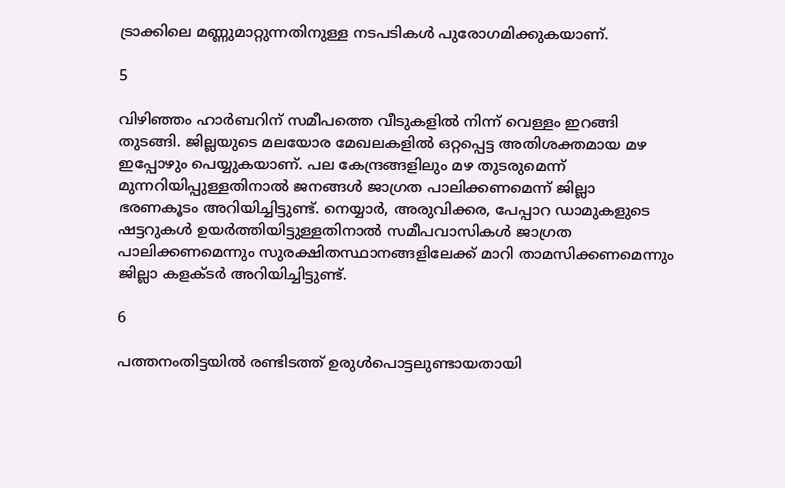ട്രാക്കിലെ മണ്ണുമാറ്റുന്നതിനുള്ള നടപടികൾ പുരോഗമിക്കുകയാണ്.

5

വിഴിഞ്ഞം ഹാർബറിന് സമീപത്തെ വീടുകളിൽ നിന്ന് വെള്ളം ഇറങ്ങി തുടങ്ങി. ജില്ലയുടെ മലയോര മേഖലകളിൽ ഒറ്റപ്പെട്ട അതിശക്തമായ മഴ ഇപ്പോഴും പെയ്യുകയാണ്. പല കേന്ദ്രങ്ങളിലും മഴ തുടരുമെന്ന് മുന്നറിയിപ്പുള്ളതിനാൽ ജനങ്ങൾ ജാഗ്രത പാലിക്കണമെന്ന് ജില്ലാ ഭരണകൂടം അറിയിച്ചിട്ടുണ്ട്. നെയ്യാർ, അരുവിക്കര, പേപ്പാറ ഡാമുകളുടെ ഷട്ടറുകൾ ഉയർത്തിയിട്ടുള്ളതിനാൽ സമീപവാസികൾ ജാഗ്രത പാലിക്കണമെന്നും സുരക്ഷിതസ്ഥാനങ്ങളിലേക്ക് മാറി താമസിക്കണമെന്നും ജില്ലാ കളക്ടർ അറിയിച്ചിട്ടുണ്ട്.

6

പത്തനംതിട്ടയിൽ രണ്ടിടത്ത് ഉരുൾപൊട്ടലുണ്ടായതായി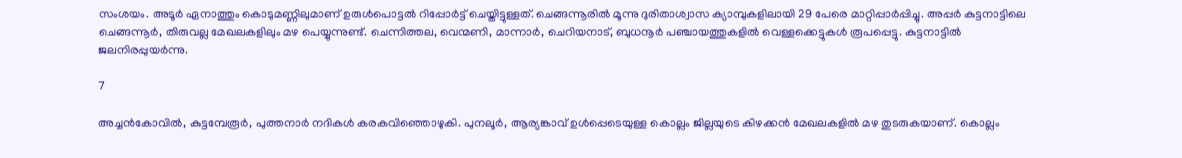സംശയം. അടൂർ ഏനാത്തും കൊടുമണ്ണിലുമാണ് ഉരുൾപൊട്ടൽ റിപ്പോർട്ട് ചെയ്തിട്ടുള്ളത്. ചെങ്ങന്നൂരിൽ മൂന്നു ദുരിതാശ്വാസ ക്യാമ്പുകളിലായി 29 പേരെ മാറ്റിപ്പാർപ്പിച്ചു. അപ്പർ കുട്ടനാട്ടിലെ ചെങ്ങന്നൂർ, തിരുവല്ല മേഖലകളിലും മഴ പെയ്യുന്നുണ്ട്. ചെന്നിത്തല, വെന്മണി, മാന്നാർ, ചെറിയനാട്, ബുധനൂർ പഞ്ചായത്തുകളിൽ വെള്ളക്കെട്ടുകൾ രൂപപ്പെട്ടു. കുട്ടനാട്ടിൽ ജലനിരപ്പുയർന്നു.

7

അച്ചൻകോവിൽ, കുട്ടമ്പേരൂർ, പുത്തനാർ നദികൾ കരകവിഞ്ഞൊഴുകി. പുനലൂർ, ആര്യങ്കാവ് ഉൾപ്പെടെയുള്ള കൊല്ലം ജില്ലയുടെ കിഴക്കൻ മേഖലകളിൽ മഴ തുടരുകയാണ്. കൊല്ലം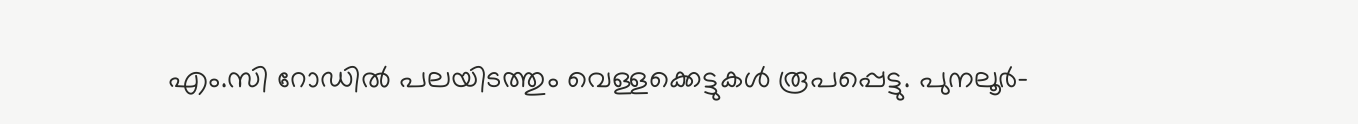എം.സി റോഡിൽ പലയിടത്തും വെള്ളക്കെട്ടുകൾ രൂപപ്പെട്ടു. പുനലൂർ-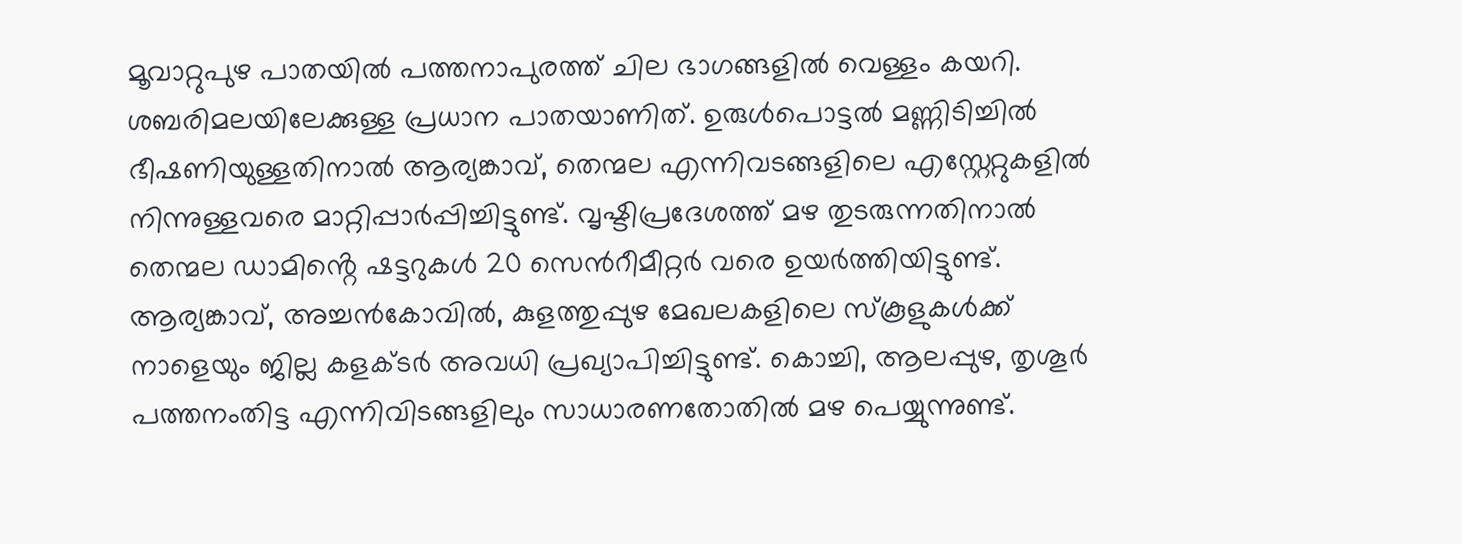മൂവാറ്റുപുഴ പാതയിൽ പത്തനാപുരത്ത് ചില ഭാഗങ്ങളിൽ വെള്ളം കയറി. ശബരിമലയിലേക്കുള്ള പ്രധാന പാതയാണിത്. ഉരുൾപൊട്ടൽ മണ്ണിടിച്ചിൽ ഭീഷണിയുള്ളതിനാൽ ആര്യങ്കാവ്, തെന്മല എന്നിവടങ്ങളിലെ എസ്റ്റേറ്റുകളിൽ നിന്നുള്ളവരെ മാറ്റിപ്പാർപ്പിച്ചിട്ടുണ്ട്. വൃഷ്ടിപ്രദേശത്ത് മഴ തുടരുന്നതിനാൽ തെന്മല ഡാമിൻ്റെ ഷട്ടറുകൾ 20 സെൻറീമീറ്റർ വരെ ഉയർത്തിയിട്ടുണ്ട്. ആര്യങ്കാവ്, അച്ചൻകോവിൽ, കുളത്തുപ്പുഴ മേഖലകളിലെ സ്കൂളുകൾക്ക് നാളെയും ജില്ല കളക്ടർ അവധി പ്രഖ്യാപിച്ചിട്ടുണ്ട്. കൊച്ചി, ആലപ്പുഴ, തൃശൂർ പത്തനംതിട്ട എന്നിവിടങ്ങളിലും സാധാരണതോതിൽ മഴ പെയ്യുന്നുണ്ട്.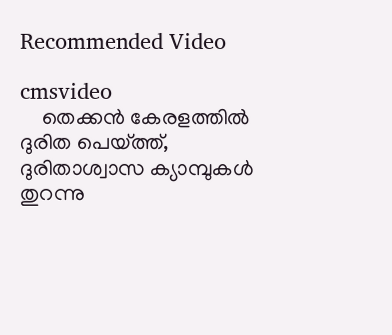Recommended Video

cmsvideo
    തെക്കൻ കേരളത്തിൽ ദുരിത പെയ്‌ത്ത്, ദുരിതാശ്വാസ ക്യാമ്പുകൾ തുറന്നു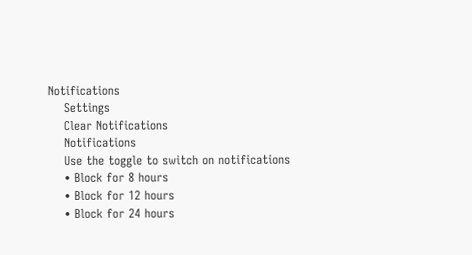Notifications
    Settings
    Clear Notifications
    Notifications
    Use the toggle to switch on notifications
    • Block for 8 hours
    • Block for 12 hours
    • Block for 24 hours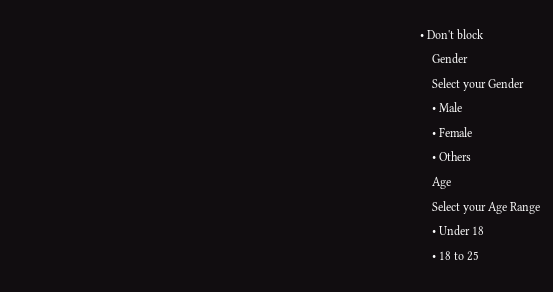• Don't block
    Gender
    Select your Gender
    • Male
    • Female
    • Others
    Age
    Select your Age Range
    • Under 18
    • 18 to 25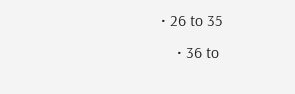• 26 to 35
    • 36 to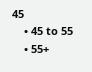45
    • 45 to 55
    • 55+